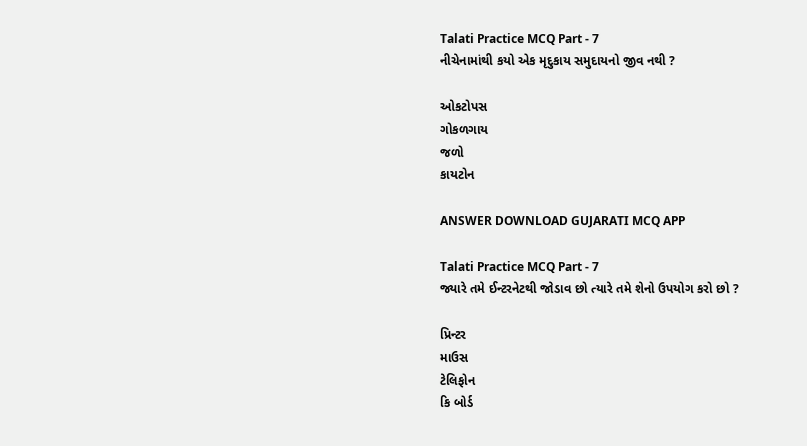Talati Practice MCQ Part - 7
નીચેનામાંથી કયો એક મૃદુકાય સમુદાયનો જીવ નથી ?

ઓકટોપસ
ગોકળગાય
જળો
કાયટોન

ANSWER DOWNLOAD GUJARATI MCQ APP

Talati Practice MCQ Part - 7
જ્યારે તમે ઈન્ટરનેટથી જોડાવ છો ત્યારે તમે શેનો ઉપયોગ કરો છો ?

પ્રિન્ટર
માઉસ
ટેલિફોન
કિ બોર્ડ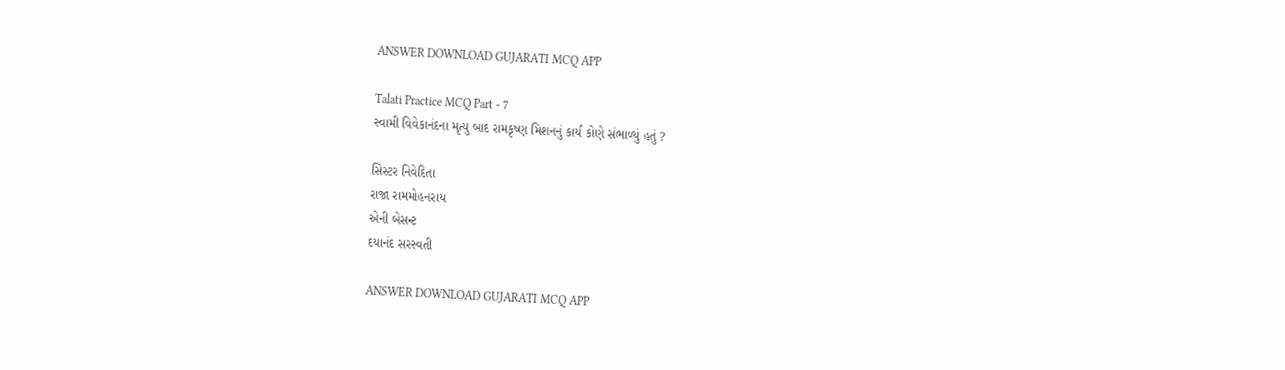ANSWER DOWNLOAD GUJARATI MCQ APP

Talati Practice MCQ Part - 7
સ્વામી વિવેકાનંદના મૃત્યુ બાદ રામકૃષ્ણ મિશનનું કાર્ય કોણે સંભાળ્યું હતું ?

સિસ્ટર નિવેદિતા
રાજા રામમોહનરાય
એની બેસન્ટ
દયાનંદ સરસ્વતી

ANSWER DOWNLOAD GUJARATI MCQ APP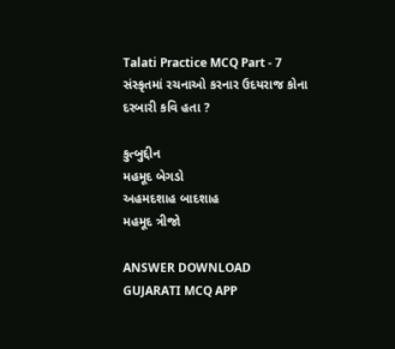Talati Practice MCQ Part - 7
સંસ્કૃતમાં રચનાઓ કરનાર ઉદયરાજ કોના દરબારી કવિ હતા ?

કુત્બુદ્દીન
મહમૂદ બેગડો
અહમદશાહ બાદશાહ
મહમૂદ ત્રીજો

ANSWER DOWNLOAD GUJARATI MCQ APP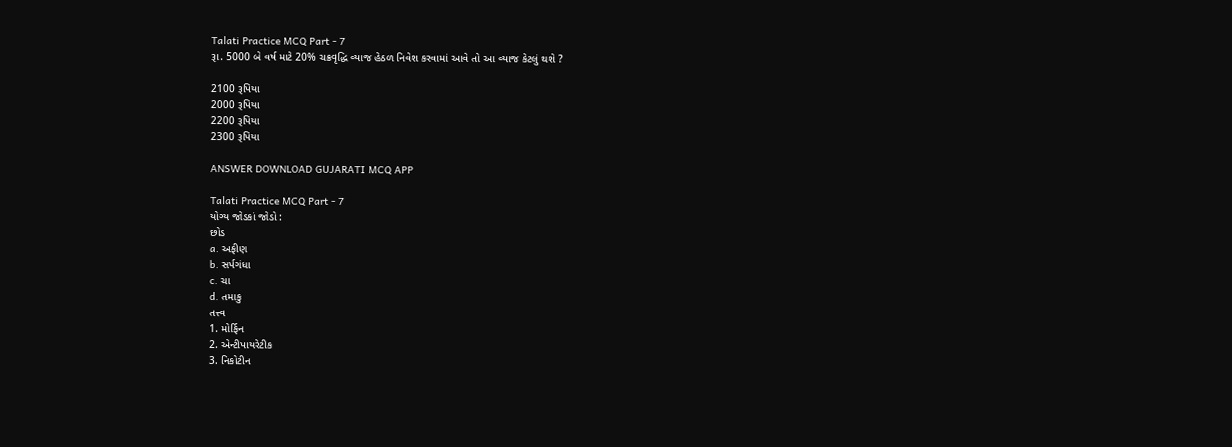Talati Practice MCQ Part - 7
રૂા. 5000 બે વર્ષ માટે 20% ચક્રવૃદ્ધિ વ્યાજ હેઠળ નિવેશ કરવામાં આવે તો આ વ્યાજ કેટલું થશે ?

2100 રૂપિયા
2000 રૂપિયા
2200 રૂપિયા
2300 રૂપિયા

ANSWER DOWNLOAD GUJARATI MCQ APP

Talati Practice MCQ Part - 7
યોગ્ય જોડકાં જોડો :
છોડ
a. અફીણ
b. સર્પગંધા
c. ચા
d. તમાકુ
તત્ત્વ
1. મોર્ફિન
2. એન્ટીપાયરેટીક
3. નિકોટીન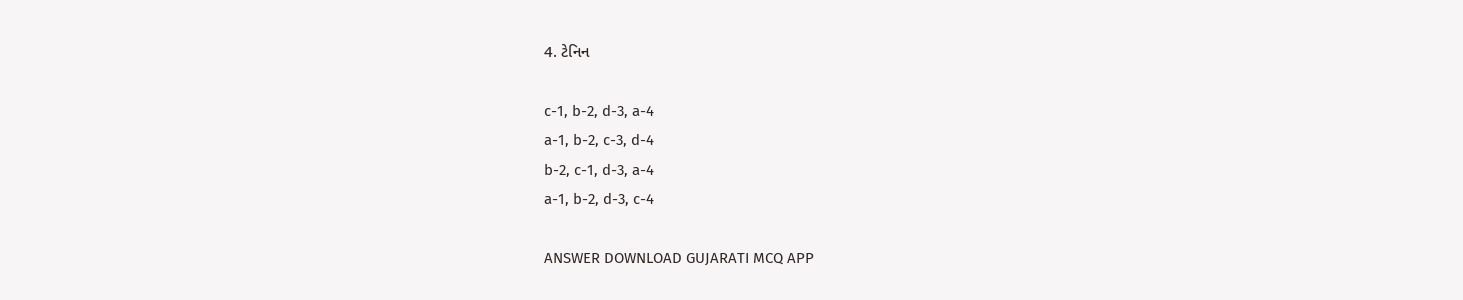4. ટેનિન

c-1, b-2, d-3, a-4
a-1, b-2, c-3, d-4
b-2, c-1, d-3, a-4
a-1, b-2, d-3, c-4

ANSWER DOWNLOAD GUJARATI MCQ APP